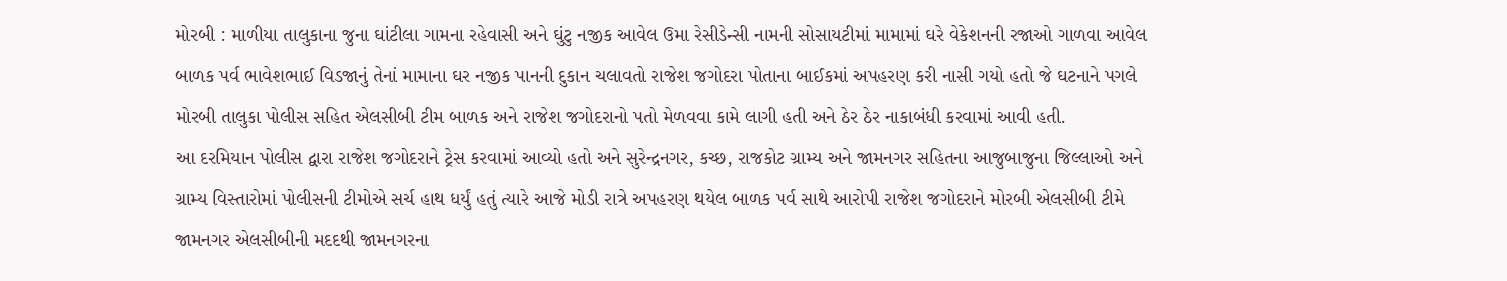મોરબી : માળીયા તાલુકાના જુના ઘાંટીલા ગામના રહેવાસી અને ઘુંટુ નજીક આવેલ ઉમા રેસીડેન્સી નામની સોસાયટીમાં મામામાં ઘરે વેકેશનની રજાઓ ગાળવા આવેલ બાળક પર્વ ભાવેશભાઈ વિડજાનું તેનાં મામાના ઘર નજીક પાનની દુકાન ચલાવતો રાજેશ જગોદરા પોતાના બાઈકમાં અપહરણ કરી નાસી ગયો હતો જે ઘટનાને પગલે મોરબી તાલુકા પોલીસ સહિત એલસીબી ટીમ બાળક અને રાજેશ જગોદરાનો પતો મેળવવા કામે લાગી હતી અને ઠેર ઠેર નાકાબંધી કરવામાં આવી હતી.
આ દરમિયાન પોલીસ દ્વારા રાજેશ જગોદરાને ટ્રેસ કરવામાં આવ્યો હતો અને સુરેન્દ્રનગર, કચ્છ, રાજકોટ ગ્રામ્ય અને જામનગર સહિતના આજુબાજુના જિલ્લાઓ અને ગ્રામ્ય વિસ્તારોમાં પોલીસની ટીમોએ સર્ચ હાથ ધર્યું હતું ત્યારે આજે મોડી રાત્રે અપહરણ થયેલ બાળક પર્વ સાથે આરોપી રાજેશ જગોદરાને મોરબી એલસીબી ટીમે જામનગર એલસીબીની મદદથી જામનગરના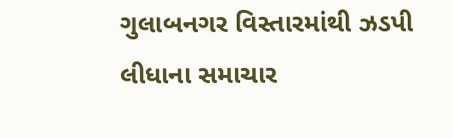ગુલાબનગર વિસ્તારમાંથી ઝડપી લીધાના સમાચાર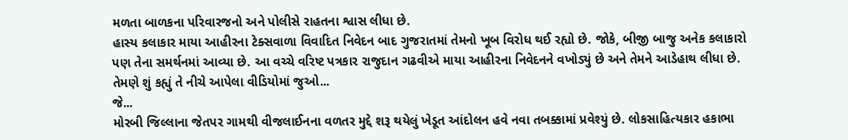મળતા બાળકના પરિવારજનો અને પોલીસે રાહતના શ્વાસ લીધા છે.
હાસ્ય કલાકાર માયા આહીરના ટેક્સવાળા વિવાદિત નિવેદન બાદ ગુજરાતમાં તેમનો ખૂબ વિરોધ થઈ રહ્યો છે. જોકે, બીજી બાજુ અનેક કલાકારો પણ તેના સમર્થનમાં આવ્યા છે. આ વચ્ચે વરિષ્ટ પત્રકાર રાજુદાન ગઢવીએ માયા આહીરના નિવેદનને વખોડ્યું છે અને તેમને આડેહાથ લીધા છે. તેમણે શું કહ્યું તે નીચે આપેલા વીડિયોમાં જુઓ...
જે...
મોરબી જિલ્લાના જેતપર ગામથી વીજલાઈનના વળતર મુદ્દે શરૂ થયેલું ખેડૂત આંદોલન હવે નવા તબક્કામાં પ્રવેશ્યું છે. લોકસાહિત્યકાર હકાભા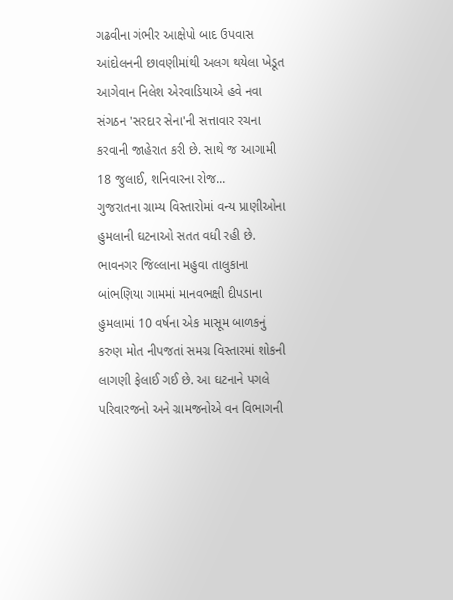ગઢવીના ગંભીર આક્ષેપો બાદ ઉપવાસ આંદોલનની છાવણીમાંથી અલગ થયેલા ખેડૂત આગેવાન નિલેશ એરવાડિયાએ હવે નવા સંગઠન 'સરદાર સેના'ની સત્તાવાર રચના કરવાની જાહેરાત કરી છે. સાથે જ આગામી 18 જુલાઈ, શનિવારના રોજ...
ગુજરાતના ગ્રામ્ય વિસ્તારોમાં વન્ય પ્રાણીઓના હુમલાની ઘટનાઓ સતત વધી રહી છે. ભાવનગર જિલ્લાના મહુવા તાલુકાના બાંભણિયા ગામમાં માનવભક્ષી દીપડાના હુમલામાં 10 વર્ષના એક માસૂમ બાળકનું કરુણ મોત નીપજતાં સમગ્ર વિસ્તારમાં શોકની લાગણી ફેલાઈ ગઈ છે. આ ઘટનાને પગલે પરિવારજનો અને ગ્રામજનોએ વન વિભાગની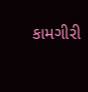કામગીરી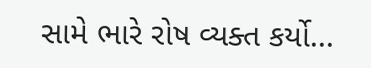સામે ભારે રોષ વ્યક્ત કર્યો...